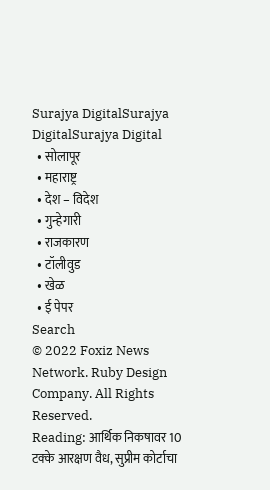Surajya DigitalSurajya DigitalSurajya Digital
  • सोलापूर
  • महाराष्ट्र
  • देश – विदेश
  • गुन्हेगारी
  • राजकारण
  • टॉलीवुड
  • खेळ
  • ई पेपर
Search
© 2022 Foxiz News Network. Ruby Design Company. All Rights Reserved.
Reading: आर्थिक निकषावर 10 टक्के आरक्षण वैध, सुप्रीम कोर्टाचा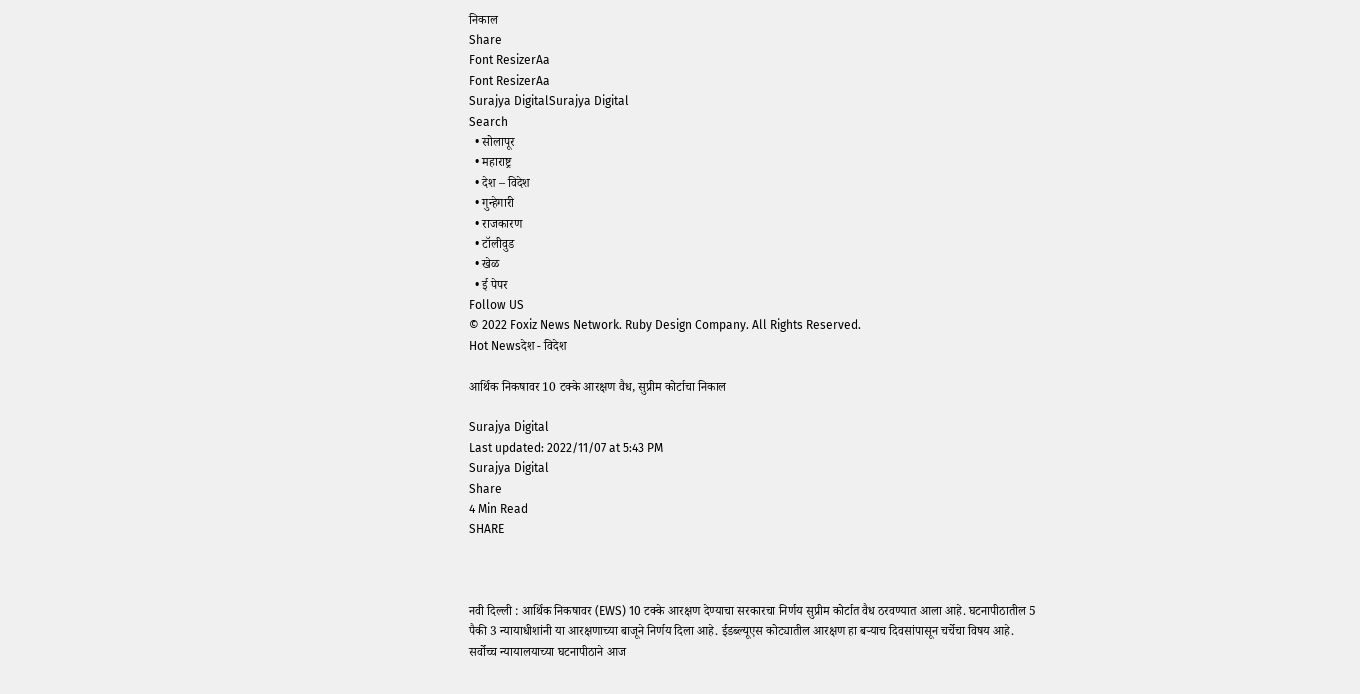निकाल
Share
Font ResizerAa
Font ResizerAa
Surajya DigitalSurajya Digital
Search
  • सोलापूर
  • महाराष्ट्र
  • देश – विदेश
  • गुन्हेगारी
  • राजकारण
  • टॉलीवुड
  • खेळ
  • ई पेपर
Follow US
© 2022 Foxiz News Network. Ruby Design Company. All Rights Reserved.
Hot Newsदेश - विदेश

आर्थिक निकषावर 10 टक्के आरक्षण वैध, सुप्रीम कोर्टाचा निकाल

Surajya Digital
Last updated: 2022/11/07 at 5:43 PM
Surajya Digital
Share
4 Min Read
SHARE



नवी दिल्ली : आर्थिक निकषावर (EWS) 10 टक्के आरक्षण देण्याचा सरकारचा निर्णय सुप्रीम कोर्टात वैध ठरवण्यात आला आहे. घटनापीठातील 5 पैकी 3 न्यायाधीशांनी या आरक्षणाच्या बाजूने निर्णय दिला आहे. ईडब्ल्यूएस कोट्यातील आरक्षण हा बऱ्याच दिवसांपासून चर्चेचा विषय आहे. सर्वोच्च न्यायालयाच्या घटनापीठाने आज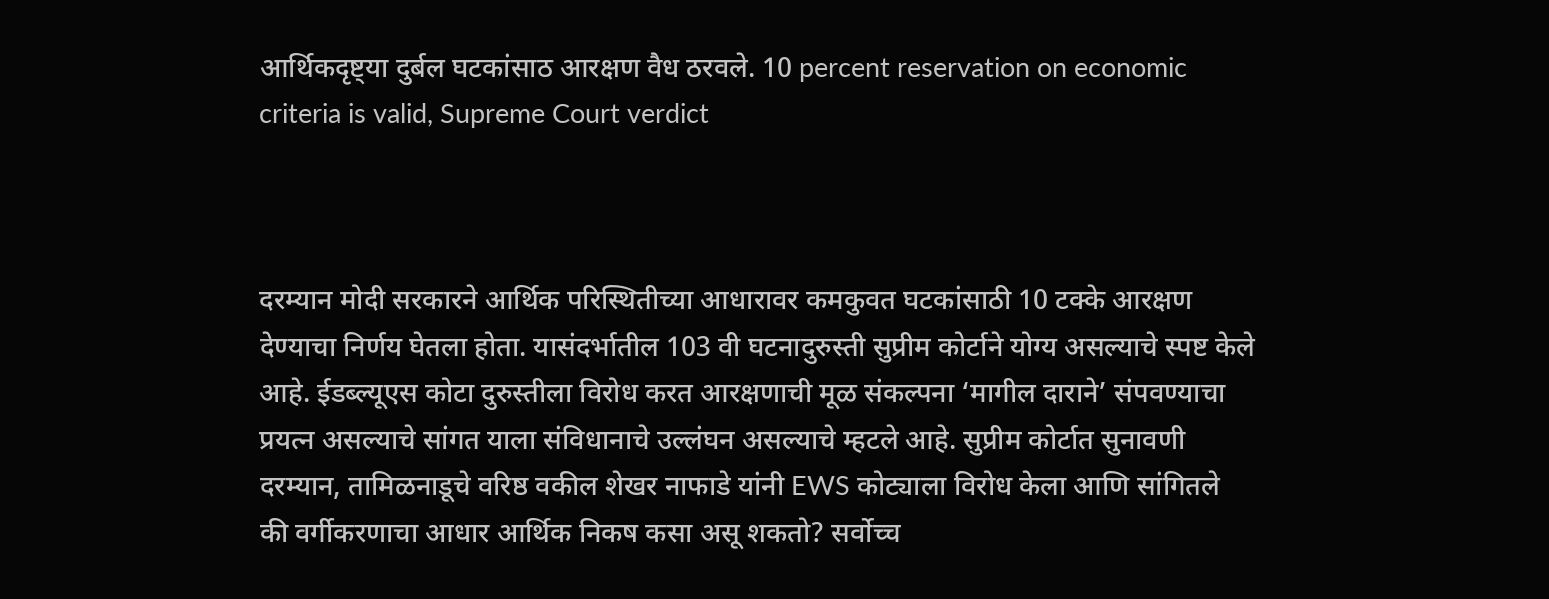आर्थिकदृष्ट्या दुर्बल घटकांसाठ आरक्षण वैध ठरवले. 10 percent reservation on economic criteria is valid, Supreme Court verdict



दरम्यान मोदी सरकारने आर्थिक परिस्थितीच्या आधारावर कमकुवत घटकांसाठी 10 टक्के आरक्षण देण्याचा निर्णय घेतला होता. यासंदर्भातील 103 वी घटनादुरुस्ती सुप्रीम कोर्टाने योग्य असल्याचे स्पष्ट केले आहे. ईडब्ल्यूएस कोटा दुरुस्तीला विरोध करत आरक्षणाची मूळ संकल्पना ‘मागील दाराने’ संपवण्याचा प्रयत्न असल्याचे सांगत याला संविधानाचे उल्लंघन असल्याचे म्हटले आहे. सुप्रीम कोर्टात सुनावणी दरम्यान, तामिळनाडूचे वरिष्ठ वकील शेखर नाफाडे यांनी EWS कोट्याला विरोध केला आणि सांगितले की वर्गीकरणाचा आधार आर्थिक निकष कसा असू शकतो? सर्वोच्च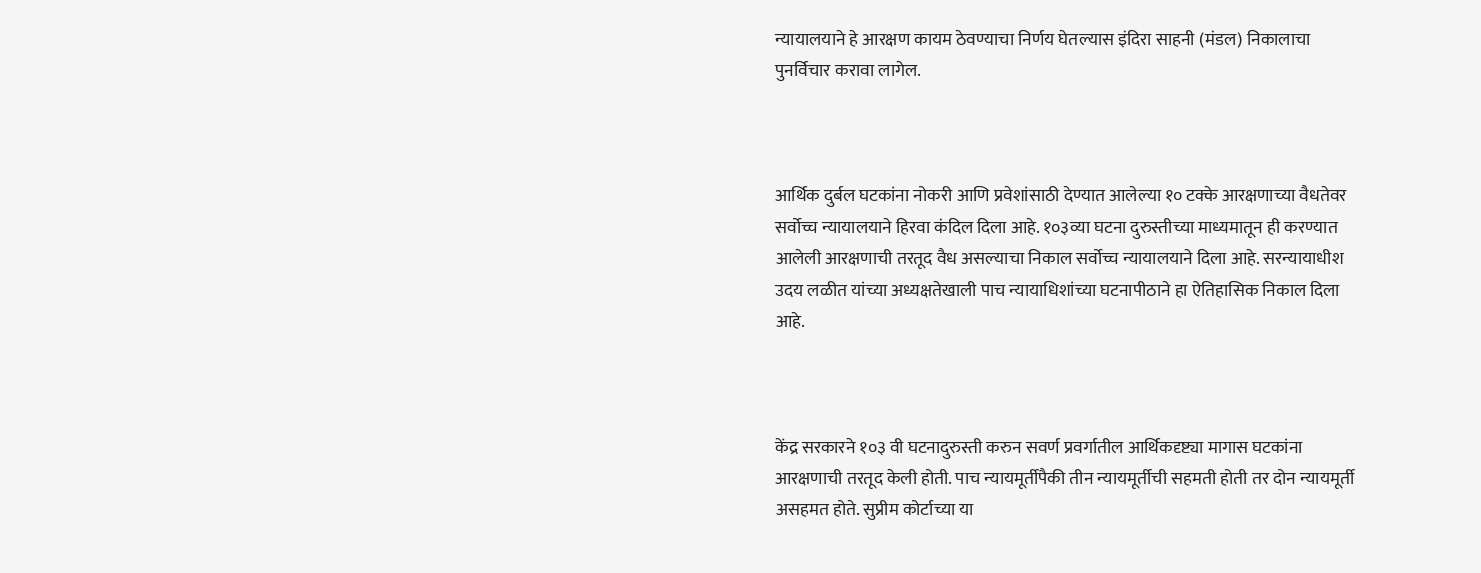न्यायालयाने हे आरक्षण कायम ठेवण्याचा निर्णय घेतल्यास इंदिरा साहनी (मंडल) निकालाचा पुनर्विचार करावा लागेल.



आर्थिक दुर्बल घटकांना नोकरी आणि प्रवेशांसाठी देण्यात आलेल्या १० टक्के आरक्षणाच्या वैधतेवर सर्वोच्च न्यायालयाने हिरवा कंदिल दिला आहे. १०३व्या घटना दुरुस्तीच्या माध्यमातून ही करण्यात आलेली आरक्षणाची तरतूद वैध असल्याचा निकाल सर्वोच्च न्यायालयाने दिला आहे. सरन्यायाधीश उदय लळीत यांच्या अध्यक्षतेखाली पाच न्यायाधिशांच्या घटनापीठाने हा ऐतिहासिक निकाल दिला आहे.



केंद्र सरकारने १०३ वी घटनादुरुस्ती करुन सवर्ण प्रवर्गातील आर्थिकदृष्ट्या मागास घटकांना आरक्षणाची तरतूद केली होती. पाच न्यायमूर्तीपैकी तीन न्यायमूर्तीची सहमती होती तर दोन न्यायमूर्ती असहमत होते. सुप्रीम कोर्टाच्या या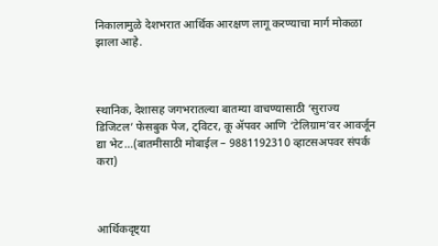निकालामुळे देशभरात आर्थिक आरक्षण लागू करण्याचा मार्ग मोकळा झाला आहे.



स्थानिक, देशासह जगभरातल्या बातम्या वाचण्यासाठी ‘सुराज्य डिजिटल’ फेसबुक पेज, ट्विटर, कू ॲपवर आणि ‘टेलिग्राम’वर आवर्जून द्या भेट…(बातमीसाठी मोबाईल – 9881192310 व्हाटसअपवर संपर्क करा)



आर्थिकदृष्ट्या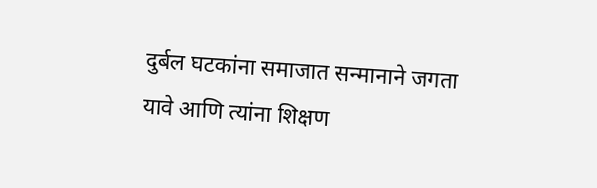दुर्बल घटकांना समाजात सन्मानाने जगता यावे आणि त्यांना शिक्षण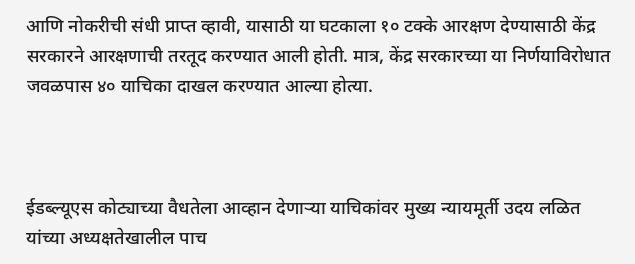आणि नोकरीची संधी प्राप्त व्हावी, यासाठी या घटकाला १० टक्के आरक्षण देण्यासाठी केंद्र सरकारने आरक्षणाची तरतूद करण्यात आली होती. मात्र, केंद्र सरकारच्या या निर्णयाविरोधात जवळपास ४० याचिका दाखल करण्यात आल्या होत्या.



ईडब्ल्यूएस कोट्याच्या वैधतेला आव्हान देणाऱ्या याचिकांवर मुख्य न्यायमूर्ती उदय लळित यांच्या अध्यक्षतेखालील पाच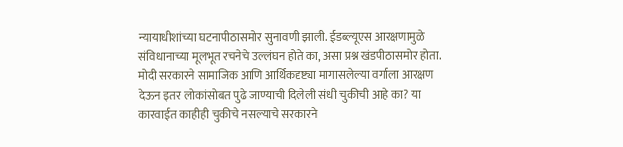न्यायाधीशांच्या घटनापीठासमोर सुनावणी झाली. ईडब्ल्यूएस आरक्षणामुळे संविधानाच्या मूलभूत रचनेचे उल्लंघन होते का, असा प्रश्न खंडपीठासमोर होता. मोदी सरकारने सामाजिक आणि आर्थिकदृष्ट्या मागासलेल्या वर्गाला आरक्षण देऊन इतर लोकांसोबत पुढे जाण्याची दिलेली संधी चुकीची आहे का? या कारवाईत काहीही चुकीचे नसल्याचे सरकारने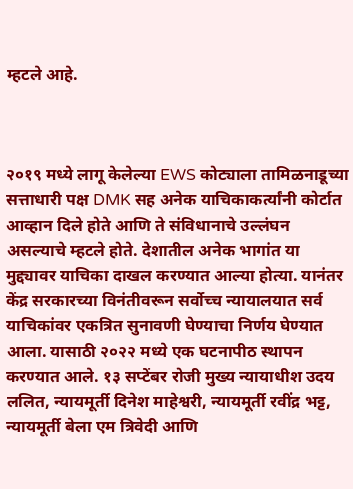म्हटले आहे.



२०१९ मध्ये लागू केलेल्या EWS कोट्याला तामिळनाडूच्या सत्ताधारी पक्ष DMK सह अनेक याचिकाकर्त्यांनी कोर्टात आव्हान दिले होते आणि ते संविधानाचे उल्लंघन असल्याचे म्हटले होते. देशातील अनेक भागांत या मुद्द्यावर याचिका दाखल करण्यात आल्या होत्या. यानंतर केंद्र सरकारच्या विनंतीवरून सर्वोच्च न्यायालयात सर्व याचिकांवर एकत्रित सुनावणी घेण्याचा निर्णय घेण्यात आला. यासाठी २०२२ मध्ये एक घटनापीठ स्थापन करण्यात आले. १३ सप्टेंबर रोजी मुख्य न्यायाधीश उदय ललित, न्यायमूर्ती दिनेश माहेश्वरी, न्यायमूर्ती रवींद्र भट्ट, न्यायमूर्ती बेला एम त्रिवेदी आणि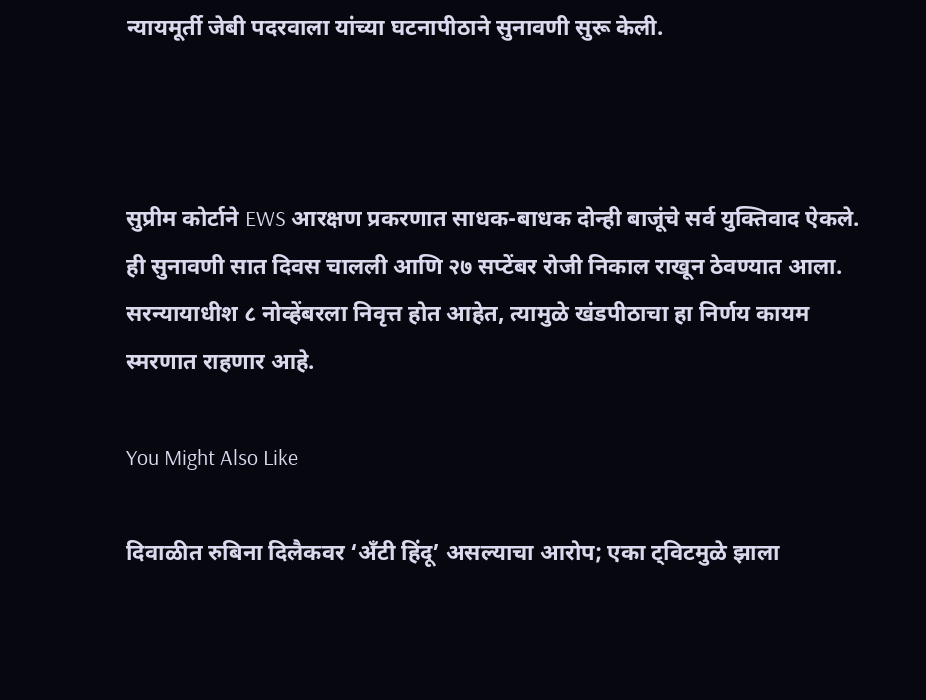न्यायमूर्ती जेबी पदरवाला यांच्या घटनापीठाने सुनावणी सुरू केली.



सुप्रीम कोर्टाने EWS आरक्षण प्रकरणात साधक-बाधक दोन्ही बाजूंचे सर्व युक्तिवाद ऐकले. ही सुनावणी सात दिवस चालली आणि २७ सप्टेंबर रोजी निकाल राखून ठेवण्यात आला. सरन्यायाधीश ८ नोव्हेंबरला निवृत्त होत आहेत, त्यामुळे खंडपीठाचा हा निर्णय कायम स्मरणात राहणार आहे.

You Might Also Like

दिवाळीत रुबिना दिलैकवर ‘अँटी हिंदू’ असल्याचा आरोप; एका ट्विटमुळे झाला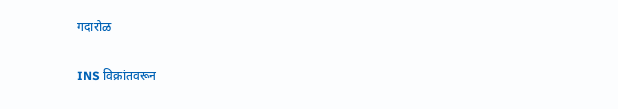गदारोळ

INS विक्रांतवरून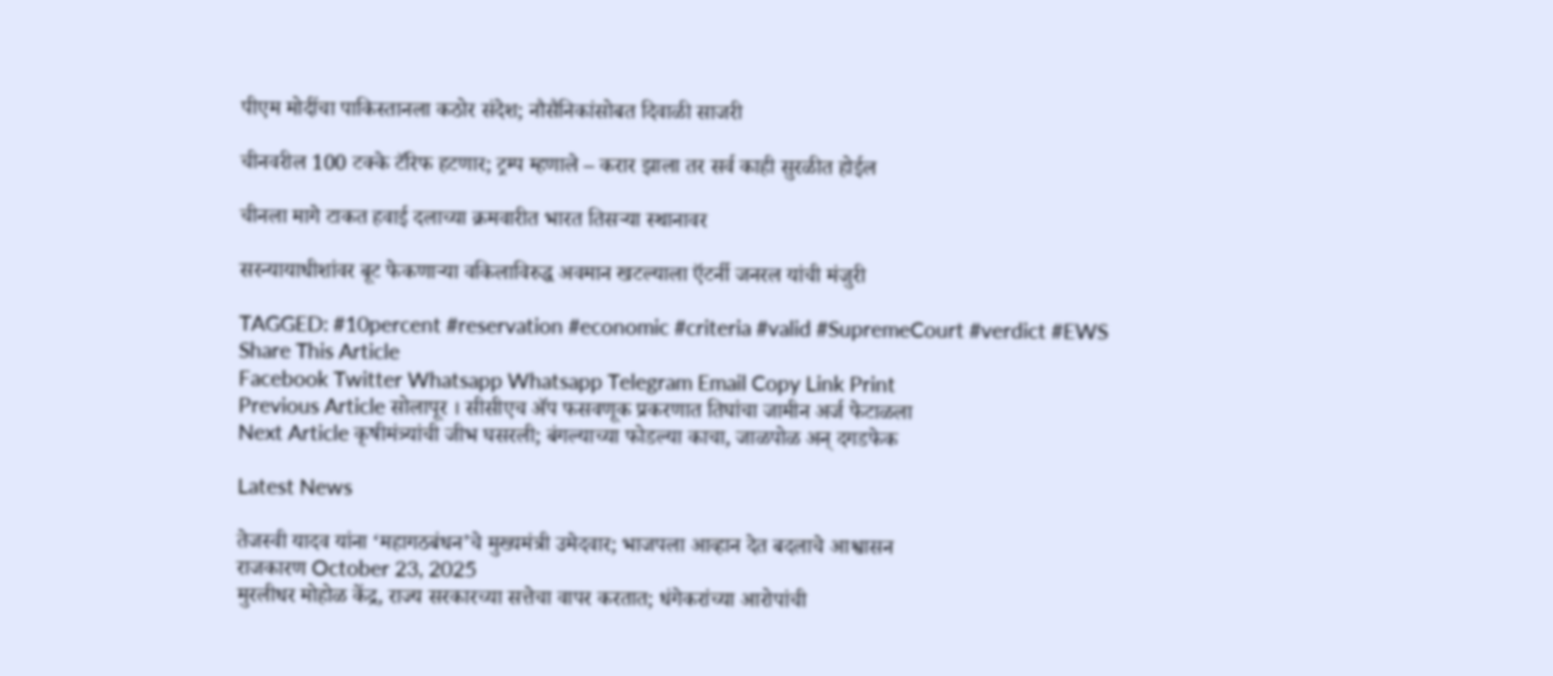पीएम मोदींचा पाकिस्तानला कठोर संदेश; नौसैनिकांसोबत दिवाळी साजरी

चीनवरील 100 टक्के टॅरिफ हटणार; ट्रम्प म्हणाले – करार झाला तर सर्व काही सुरळीत होईल

चीनला मागे टाकत हवाई दलाच्या क्रमवारीत भारत तिसऱ्या स्थानावर

सरन्यायाधीशांवर बूट फेकणाऱ्या वकिलाविरुद्ध अवमान खटल्याला ऍटर्नी जनरल यांची मंजुरी

TAGGED: #10percent #reservation #economic #criteria #valid #SupremeCourt #verdict #EWS
Share This Article
Facebook Twitter Whatsapp Whatsapp Telegram Email Copy Link Print
Previous Article सोलापूर । सीसीएच ॲप फसवणूक प्रकरणात तिघांचा जामीन अर्ज फेटाळला
Next Article कृषीमंत्र्यांची जीभ घसरली; बंगल्याच्या फोडल्या काचा, जाळपोळ अन् दगडफेक

Latest News

तेजस्वी यादव यांना ‘महागठबंधन’चे मुख्यमंत्री उमेदवार; भाजपला आव्हान देत बदलाचे आश्वासन
राजकारण October 23, 2025
मुरलीधर मोहोळ केंद्र, राज्य सरकारच्या सत्तेचा वापर करतात; धंगेकरांच्या आरोपांची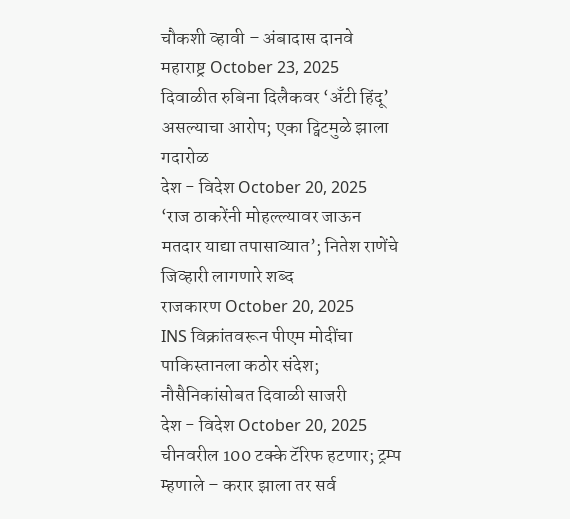चौकशी व्हावी – अंबादास दानवे
महाराष्ट्र October 23, 2025
दिवाळीत रुबिना दिलैकवर ‘अँटी हिंदू’ असल्याचा आरोप; एका ट्विटमुळे झाला गदारोळ
देश - विदेश October 20, 2025
‘राज ठाकरेंनी मोहल्ल्यावर जाऊन मतदार याद्या तपासाव्यात’; नितेश राणेंचे जिव्हारी लागणारे शब्द
राजकारण October 20, 2025
INS विक्रांतवरून पीएम मोदींचा पाकिस्तानला कठोर संदेश; नौसैनिकांसोबत दिवाळी साजरी
देश - विदेश October 20, 2025
चीनवरील 100 टक्के टॅरिफ हटणार; ट्रम्प म्हणाले – करार झाला तर सर्व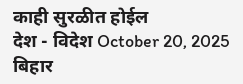काही सुरळीत होईल
देश - विदेश October 20, 2025
बिहार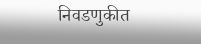निवडणुकीत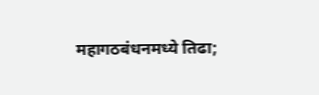महागठबंधनमध्ये तिढा;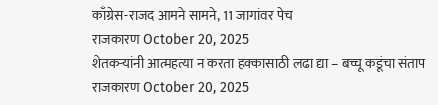काँग्रेस-राजद आमने सामने, 11 जागांवर पेच
राजकारण October 20, 2025
शेतकऱ्यांनी आत्महत्या न करता हक्कासाठी लढा द्या – बच्चू कडूंचा संताप
राजकारण October 20, 2025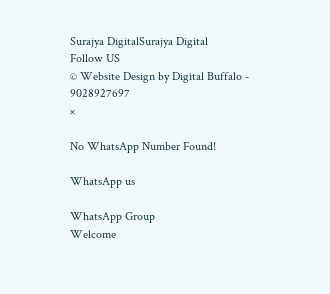Surajya DigitalSurajya Digital
Follow US
© Website Design by Digital Buffalo - 9028927697
×

No WhatsApp Number Found!

WhatsApp us

WhatsApp Group
Welcome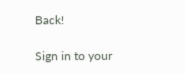Back!

Sign in to your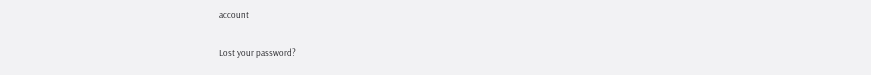account

Lost your password?